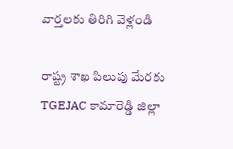వార్తలకు తిరిగి వెళ్లండి

రాష్ట్ర శాఖ పిలుపు మేరకు TGEJAC కామారెడ్డి జిల్లా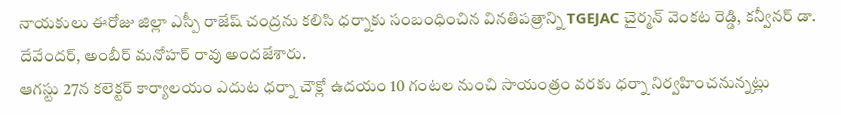నాయకులు ఈరోజు జిల్లా ఎస్పీ రాజేష్ చంద్రను కలిసి ధర్నాకు సంబంధించిన వినతిపత్రాన్ని TGEJAC చైర్మన్ వెంకట రెడ్డి, కన్వీనర్ డా. దేవేందర్, అంబీర్ మనోహర్ రావు అందజేశారు.
ఆగస్టు 27న కలెక్టర్ కార్యాలయం ఎదుట ధర్నా చౌక్లో ఉదయం 10 గంటల నుంచి సాయంత్రం వరకు ధర్నా నిర్వహించనున్నట్లు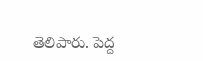తెలిపారు. పెద్ద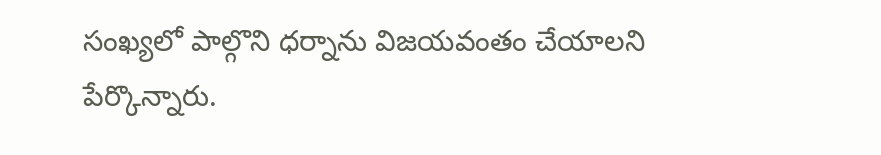సంఖ్యలో పాల్గొని ధర్నాను విజయవంతం చేయాలని పేర్కొన్నారు.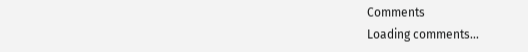Comments
Loading comments...